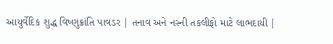આયુર્વેદિક શુદ્ધ વિષ્ણુક્રાંતિ પાવડર | તનાવ અને નસ્ની તકલીફો માટે લાભદાયી |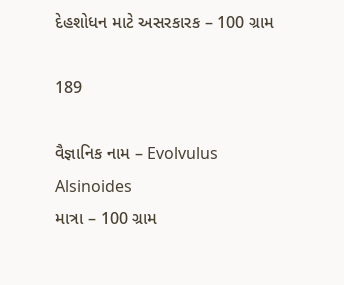દેહશોધન માટે અસરકારક – 100 ગ્રામ

189

વૈજ્ઞાનિક નામ – Evolvulus Alsinoides
માત્રા – 100 ગ્રામ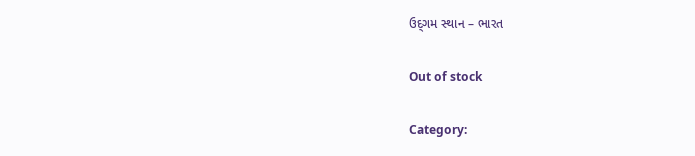ઉદ્‌ગમ સ્થાન – ભારત

Out of stock

Category: